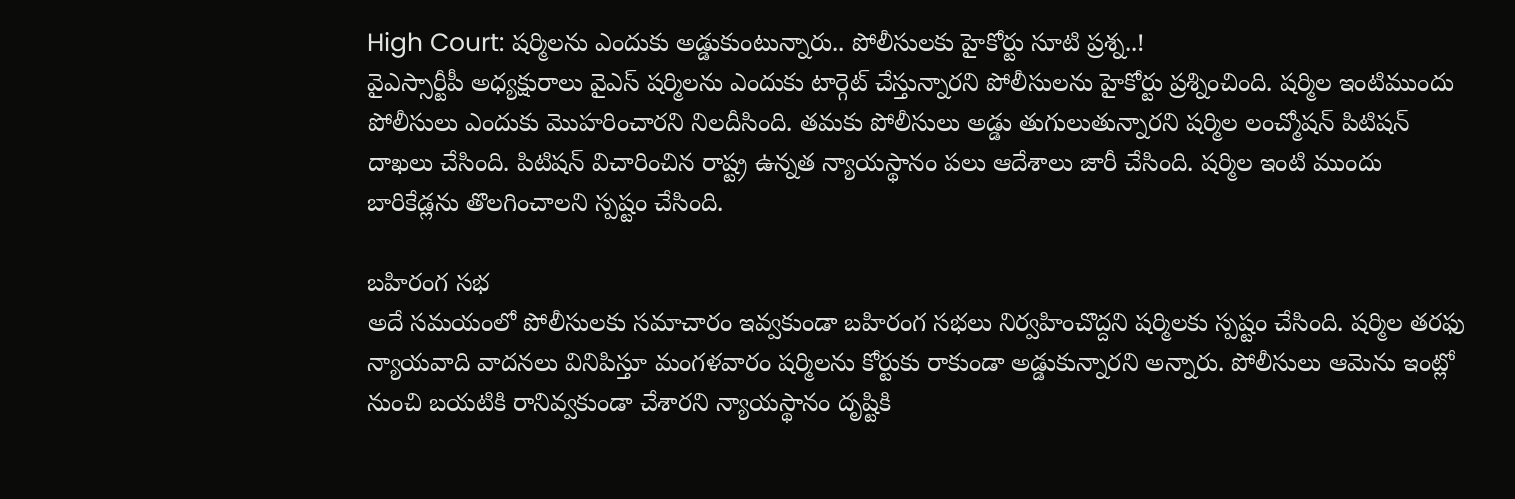High Court: షర్మిలను ఎందుకు అడ్డుకుంటున్నారు.. పోలీసులకు హైకోర్టు సూటి ప్రశ్న..!
వైఎస్సార్టీపీ అధ్యక్షురాలు వైఎస్ షర్మిలను ఎందుకు టార్గెట్ చేస్తున్నారని పోలీసులను హైకోర్టు ప్రశ్నించింది. షర్మిల ఇంటిముందు పోలీసులు ఎందుకు మొహరించారని నిలదీసింది. తమకు పోలీసులు అడ్డు తుగులుతున్నారని షర్మిల లంచ్మోషన్ పిటిషన్ దాఖలు చేసింది. పిటిషన్ విచారించిన రాష్ట్ర ఉన్నత న్యాయస్థానం పలు ఆదేశాలు జారీ చేసింది. షర్మిల ఇంటి ముందు బారికేడ్లను తొలగించాలని స్పష్టం చేసింది.

బహిరంగ సభ
అదే సమయంలో పోలీసులకు సమాచారం ఇవ్వకుండా బహిరంగ సభలు నిర్వహించొద్దని షర్మిలకు స్పష్టం చేసింది. షర్మిల తరఫు న్యాయవాది వాదనలు వినిపిస్తూ మంగళవారం షర్మిలను కోర్టుకు రాకుండా అడ్డుకున్నారని అన్నారు. పోలీసులు ఆమెను ఇంట్లో నుంచి బయటికి రానివ్వకుండా చేశారని న్యాయస్థానం దృష్టికి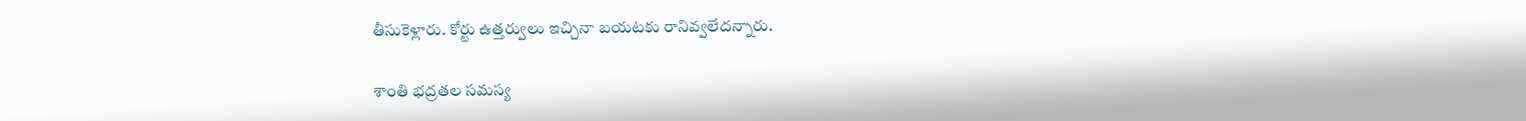తీసుకెళ్లారు. కోర్టు ఉత్తర్వులు ఇచ్చినా బయటకు రానివ్వలేదన్నారు.

శాంతి భద్రతల సమస్య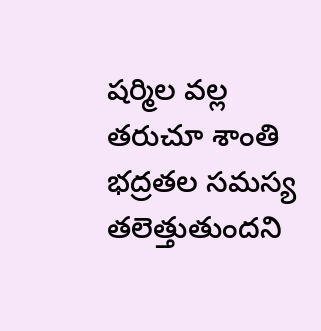షర్మిల వల్ల తరుచూ శాంతి భద్రతల సమస్య తలెత్తుతుందని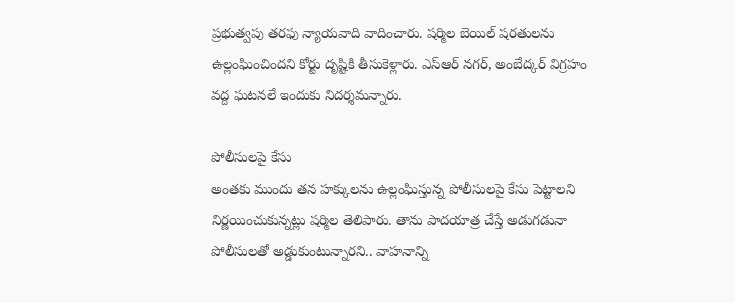ప్రభుత్వపు తరఫు న్యాయవాది వాదించారు. షర్మిల బెయిల్ షరతులను ఉల్లంఘించిందని కోర్టు దృష్టికి తీసుకెళ్లారు. ఎస్ఆర్ నగర్, అంబేద్కర్ విగ్రహం వద్ద ఘటనలే ఇందుకు నిదర్శమన్నారు.

పోలీసులపై కేసు
అంతకు ముందు తన హక్కులను ఉల్లంఘిస్తున్న పోలీసులపై కేసు పెట్టాలని నిర్ణయించుకున్నట్లు షర్మిల తెలిపారు. తాను పాదయాత్ర చేస్తే అడుగడునా పోలీసులతో అడ్డుకుంటున్నారని.. వాహనాన్ని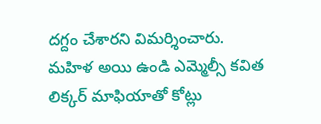దగ్దం చేశారని విమర్శించారు. మహిళ అయి ఉండి ఎమ్మెల్సీ కవిత లిక్కర్ మాఫియాతో కోట్లు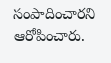సంపాదించారని ఆరోపించారు.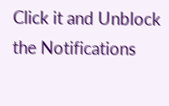Click it and Unblock the Notifications